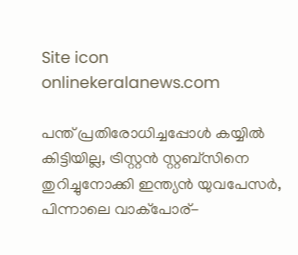Site icon onlinekeralanews.com

പന്ത് പ്രതിരോധിച്ചപ്പോൾ കയ്യിൽ കിട്ടിയില്ല, ട്രിസ്റ്റൻ സ്റ്റബ്സിനെ തുറിച്ചുനോക്കി ഇന്ത്യൻ യുവപേസർ, പിന്നാലെ വാക്പോര്-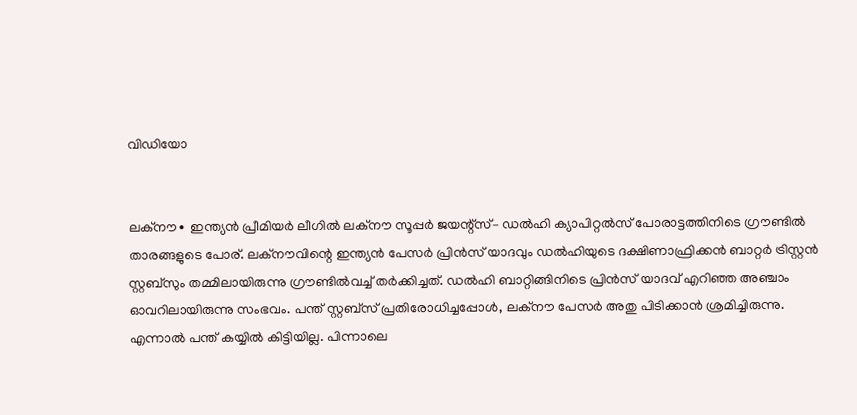വിഡിയോ


ലക്നൗ∙ ഇന്ത്യൻ പ്രീമിയര്‍ ലീഗിൽ ലക്നൗ സൂപ്പർ ജയന്റ്സ്– ഡൽഹി ക്യാപിറ്റൽസ് പോരാട്ടത്തിനിടെ ഗ്രൗണ്ടിൽ താരങ്ങളുടെ പോര്. ലക്നൗവിന്റെ ഇന്ത്യൻ പേസർ പ്രിൻസ് യാദവും ഡൽഹിയുടെ ദക്ഷിണാഫ്രിക്കൻ ബാറ്റർ ട്രിസ്റ്റൻ സ്റ്റബ്സും തമ്മിലായിരുന്നു ഗ്രൗണ്ടിൽവച്ച് തർക്കിച്ചത്. ഡൽഹി ബാറ്റിങ്ങിനിടെ പ്രിൻസ് യാദവ് എറിഞ്ഞ അഞ്ചാം ഓവറിലായിരുന്നു സംഭവം. പന്ത് സ്റ്റബ്സ് പ്രതിരോധിച്ചപ്പോൾ, ലക്നൗ പേസർ അതു പിടിക്കാന്‍ ശ്രമിച്ചിരുന്നു. എന്നാൽ പന്ത് കയ്യിൽ കിട്ടിയില്ല. പിന്നാലെ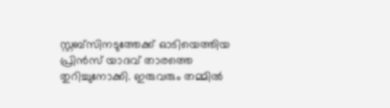സ്റ്റബ്സിനടുത്തേക്ക് ഓടിയെത്തിയ പ്രിൻസ് യാദവ് താരത്തെ തുറിച്ചുനോക്കി. ഇരുവരും തമ്മിൽ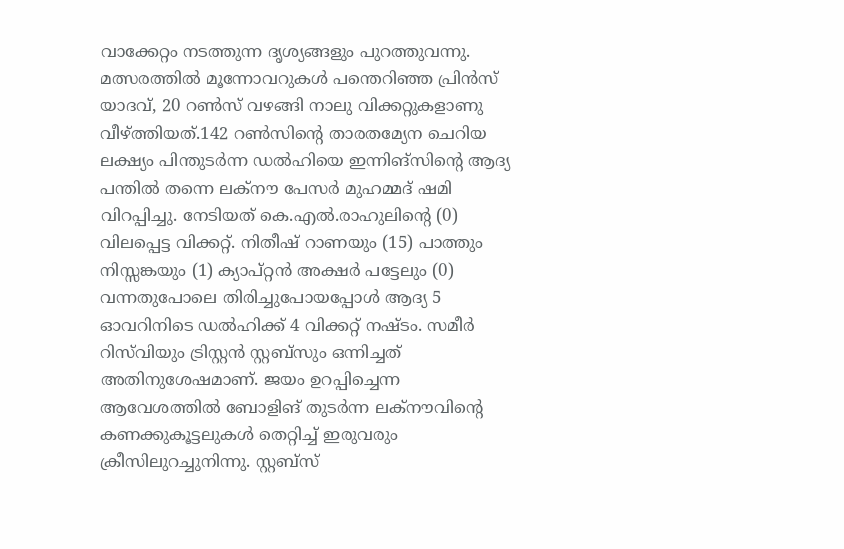വാക്കേറ്റം നടത്തുന്ന ദൃശ്യങ്ങളും പുറത്തുവന്നു. മത്സരത്തിൽ മൂന്നോവറുകൾ പന്തെറിഞ്ഞ പ്രിൻസ് യാദവ്, 20 റൺ‍സ് വഴങ്ങി നാലു വിക്കറ്റുകളാണു വീഴ്ത്തിയത്.142 റൺസിന്റെ താരതമ്യേന ചെറിയ ലക്ഷ്യം പിന്തുടർന്ന ഡൽഹിയെ ഇന്നിങ്സിന്റെ ആദ്യ പന്തിൽ തന്നെ ലക്നൗ പേസർ മുഹമ്മദ് ഷമി വിറപ്പിച്ചു. നേടിയത് കെ.എൽ.രാഹുലിന്റെ (0) വിലപ്പെട്ട വിക്കറ്റ്. നിതീഷ് റാണയും (15) പാത്തും നിസ്സങ്കയും (1) ക്യാപ്റ്റൻ അക്ഷർ പട്ടേലും (0) വന്നതുപോലെ തിരിച്ചുപോയപ്പോൾ ആദ്യ 5 ഓവറിനിടെ ഡൽഹിക്ക് 4 വിക്കറ്റ് നഷ്ടം. സമീർ റിസ്‌വിയും ട്രിസ്റ്റൻ സ്റ്റബ്സും ഒന്നിച്ചത് അതിനുശേഷമാണ്. ജയം ഉറപ്പിച്ചെന്ന ആവേശത്തിൽ ബോളിങ് തുടർന്ന ലക്നൗവിന്റെ കണക്കുകൂട്ടലുകൾ തെറ്റിച്ച് ഇരുവരും ക്രീസിലുറച്ചുനിന്നു. സ്റ്റബ്സ്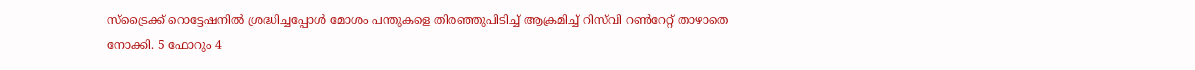സ്ട്രൈക്ക് റൊട്ടേഷനിൽ ശ്രദ്ധിച്ചപ്പോൾ മോശം പന്തുകളെ തിരഞ്ഞുപിടിച്ച് ആക്രമിച്ച് റിസ്‍വി റൺറേറ്റ് താഴാതെ നോക്കി. 5 ഫോറും 4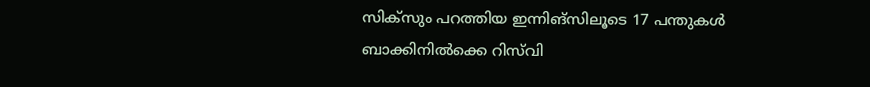സിക്സും പറത്തിയ ഇന്നിങ്സിലൂടെ 17 പന്തുകൾ ബാക്കിനിൽക്കെ റിസ്‍വി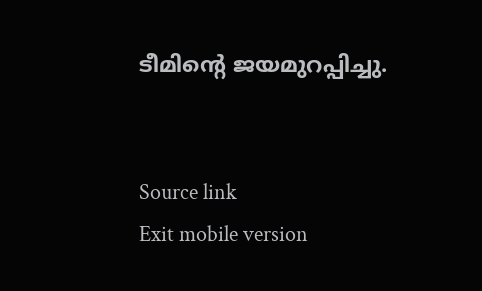ടീമിന്റെ ജയമുറപ്പിച്ചു.


Source link
Exit mobile version